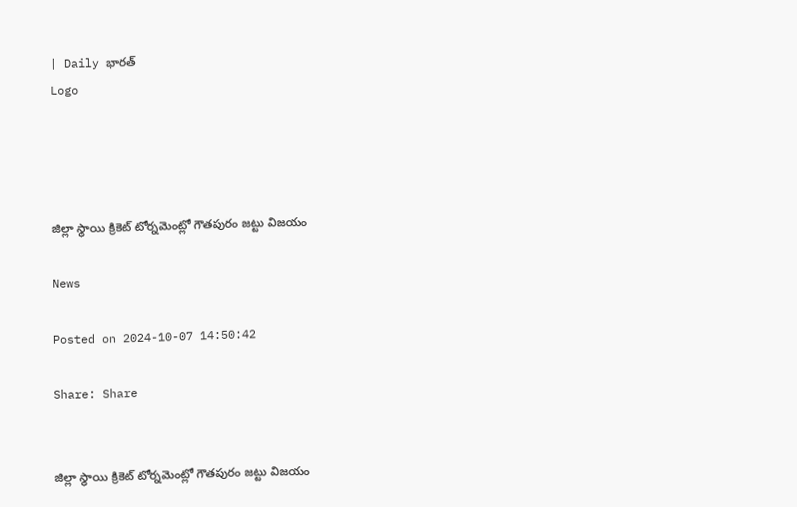| Daily భారత్
Logo




జిల్లా స్థాయి క్రికెట్ టోర్నమెంట్లో గౌతపురం జట్టు విజయం

News

Posted on 2024-10-07 14:50:42

Share: Share


జిల్లా స్థాయి క్రికెట్ టోర్నమెంట్లో గౌతపురం జట్టు విజయం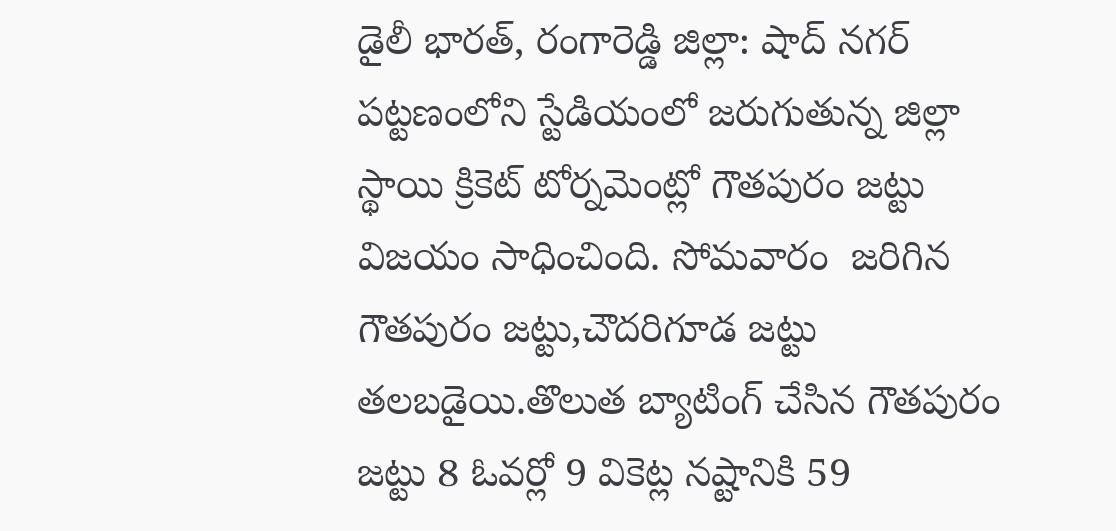డైలీ భారత్, రంగారెడ్డి జిల్లా: షాద్ నగర్ పట్టణంలోని స్టేడియంలో జరుగుతున్న జిల్లా స్థాయి క్రికెట్ టోర్నమెంట్లో గౌతపురం జట్టు విజయం సాధించింది. సోమవారం  జరిగిన గౌతపురం జట్టు,చౌదరిగూడ జట్టు తలబడైయి.తొలుత బ్యాటింగ్ చేసిన గౌతపురం జట్టు 8 ఓవర్లో 9 వికెట్ల నష్టానికి 59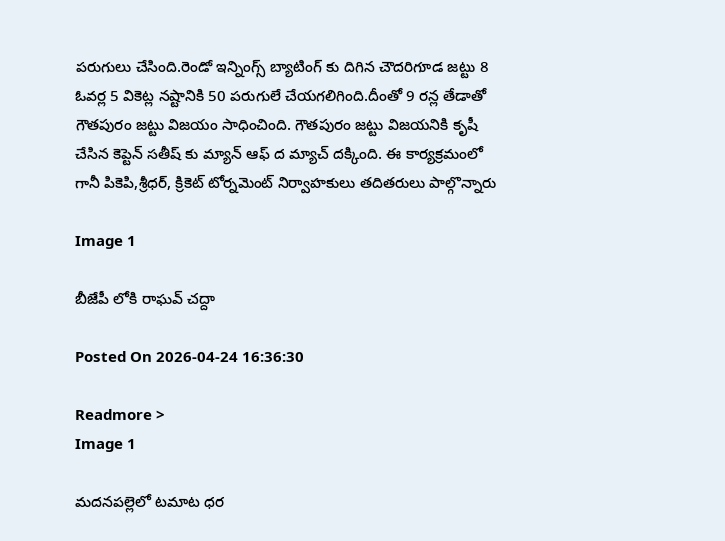పరుగులు చేసింది.రెండో ఇన్నింగ్స్ బ్యాటింగ్ కు దిగిన చౌదరిగూడ జట్టు 8 ఓవర్ల 5 వికెట్ల నష్టానికి 50 పరుగులే చేయగలిగింది.దీంతో 9 రన్ల తేడాతో గౌతపురం జట్టు విజయం సాధించింది. గౌతపురం జట్టు విజయనికి కృషీ చేసిన కెప్టెన్ సతీష్ కు మ్యాన్ ఆఫ్ ద మ్యాచ్ దక్కింది. ఈ కార్యక్రమంలో గానీ పికెపి,శ్రీధర్, క్రికెట్ టోర్నమెంట్ నిర్వాహకులు తదితరులు పాల్గొన్నారు

Image 1

బీజేపీ లోకి రాఘవ్ చద్దా

Posted On 2026-04-24 16:36:30

Readmore >
Image 1

మదనపల్లెలో టమాట ధర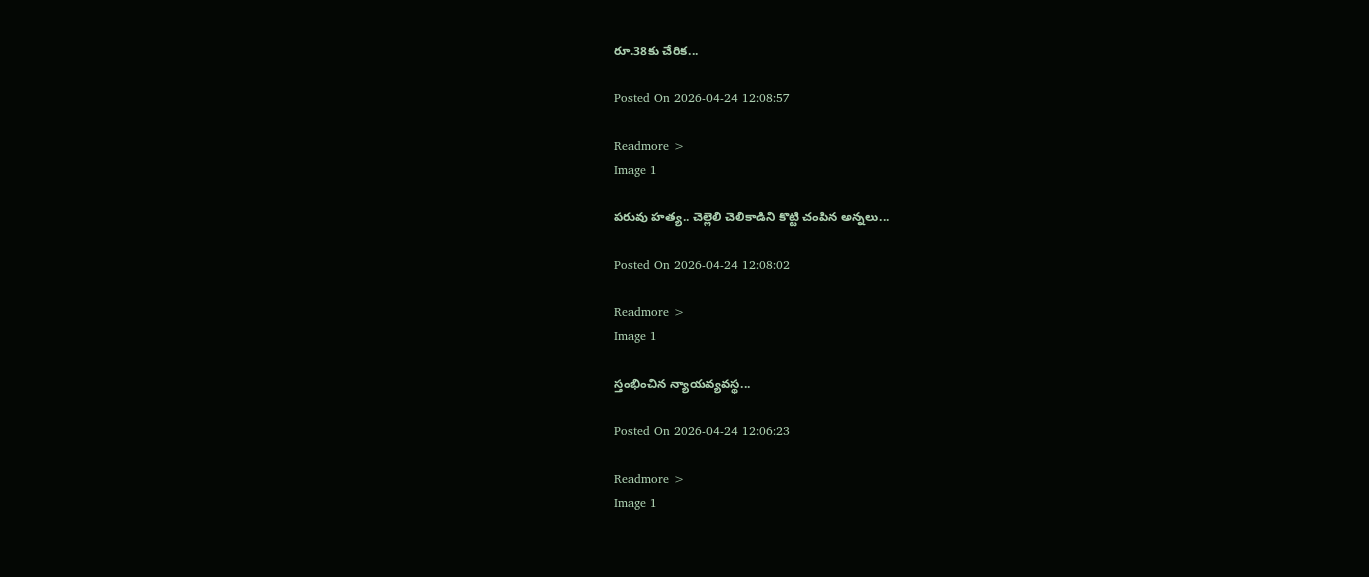రూ.38కు చేరిక...

Posted On 2026-04-24 12:08:57

Readmore >
Image 1

పరువు హత్య.. చెల్లెలి చెలికాడిని కొట్టి చంపిన అన్నలు...

Posted On 2026-04-24 12:08:02

Readmore >
Image 1

స్తంభించిన న్యాయవ్యవస్థ...

Posted On 2026-04-24 12:06:23

Readmore >
Image 1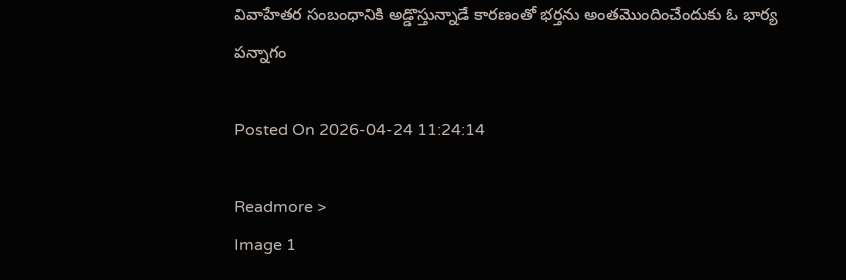వివాహేతర సంబంధానికి అడ్డొస్తున్నాడే కారణంతో భర్తను అంతమొందించేందుకు ఓ భార్య పన్నాగం

Posted On 2026-04-24 11:24:14

Readmore >
Image 1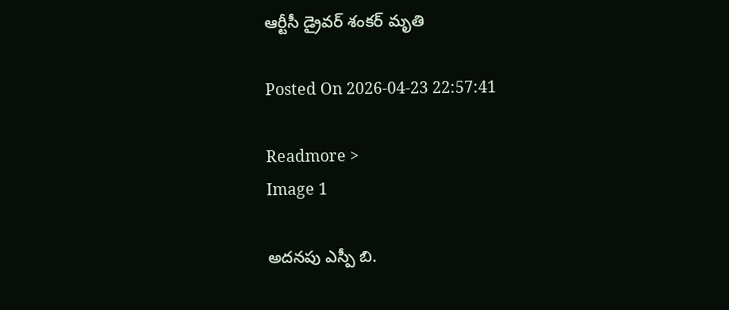ఆర్టీసీ డ్రైవర్ శంకర్ మృతి

Posted On 2026-04-23 22:57:41

Readmore >
Image 1

అదనపు ఎస్పీ బి.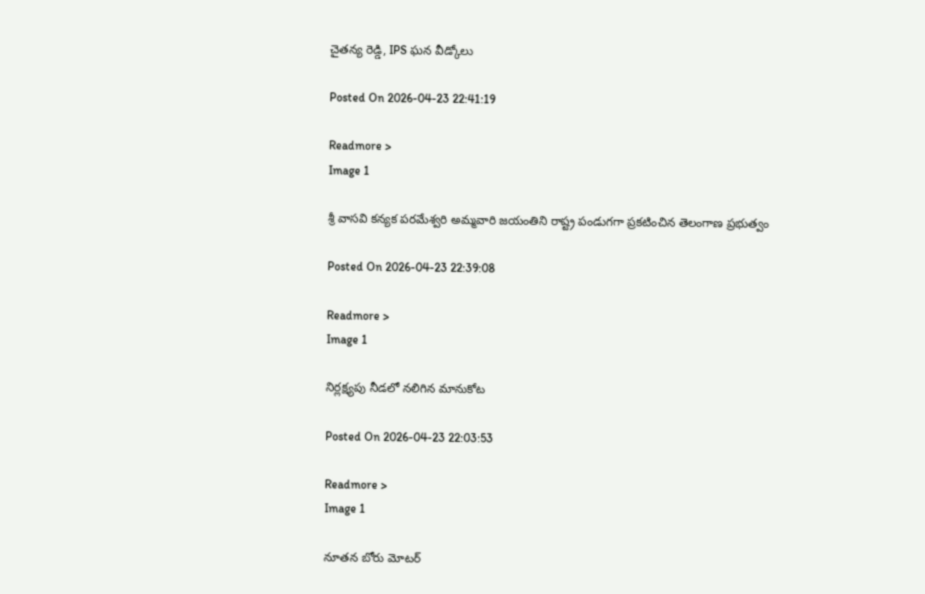చైతన్య రెడ్డి, IPS ఘన వీడ్కోలు

Posted On 2026-04-23 22:41:19

Readmore >
Image 1

శ్రీ వాసవి కన్యక పరమేశ్వరి అమ్మవారి జయంతిని రాష్ట్ర పండుగగా ప్రకటించిన తెలంగాణ ప్రభుత్వం

Posted On 2026-04-23 22:39:08

Readmore >
Image 1

నిర్లక్ష్యపు నీడలో నలిగిన మానుకోట

Posted On 2026-04-23 22:03:53

Readmore >
Image 1

నూతన బోరు మోటర్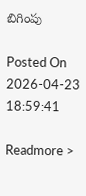బిగింపు

Posted On 2026-04-23 18:59:41

Readmore >